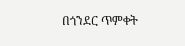በጎንደር ጥምቀት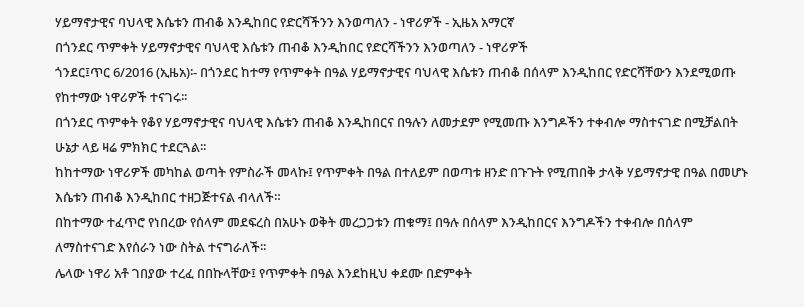ሃይማኖታዊና ባህላዊ እሴቱን ጠብቆ እንዲከበር የድርሻችንን እንወጣለን - ነዋሪዎች - ኢዜአ አማርኛ
በጎንደር ጥምቀት ሃይማኖታዊና ባህላዊ እሴቱን ጠብቆ እንዲከበር የድርሻችንን እንወጣለን - ነዋሪዎች
ጎንደር፤ጥር 6/2016 (ኢዜአ)፡- በጎንደር ከተማ የጥምቀት በዓል ሃይማኖታዊና ባህላዊ እሴቱን ጠብቆ በሰላም እንዲከበር የድርሻቸውን እንደሚወጡ የከተማው ነዋሪዎች ተናገሩ፡፡
በጎንደር ጥምቀት የቆየ ሃይማኖታዊና ባህላዊ እሴቱን ጠብቆ እንዲከበርና በዓሉን ለመታደም የሚመጡ እንግዶችን ተቀብሎ ማስተናገድ በሚቻልበት ሁኔታ ላይ ዛሬ ምክክር ተደርጓል፡፡
ከከተማው ነዋሪዎች መካከል ወጣት የምስራች መላኩ፤ የጥምቀት በዓል በተለይም በወጣቱ ዘንድ በጉጉት የሚጠበቅ ታላቅ ሃይማኖታዊ በዓል በመሆኑ እሴቱን ጠብቆ እንዲከበር ተዘጋጅተናል ብላለች።
በከተማው ተፈጥሮ የነበረው የሰላም መደፍረስ በአሁኑ ወቅት መረጋጋቱን ጠቁማ፤ በዓሉ በሰላም እንዲከበርና እንግዶችን ተቀብሎ በሰላም ለማስተናገድ እየሰራን ነው ስትል ተናግራለች፡፡
ሌላው ነዋሪ አቶ ገበያው ተረፈ በበኩላቸው፤ የጥምቀት በዓል እንደከዚህ ቀደሙ በድምቀት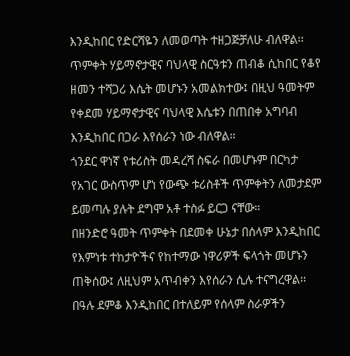እንዲከበር የድርሻዬን ለመወጣት ተዘጋጅቻለሁ ብለዋል፡፡
ጥምቀት ሃይማኖታዊና ባህላዊ ስርዓቱን ጠብቆ ሲከበር የቆየ ዘመን ተሻጋሪ እሴት መሆኑን አመልክተው፤ በዚህ ዓመትም የቀደመ ሃይማኖታዊና ባህላዊ እሴቱን በጠበቀ አግባብ እንዲከበር በጋራ እየሰራን ነው ብለዋል።
ጎንደር ዋነኛ የቱሪስት መዳረሻ ስፍራ በመሆኑም በርካታ የአገር ውስጥም ሆነ የውጭ ቱሪስቶች ጥምቀትን ለመታደም ይመጣሉ ያሉት ደግሞ አቶ ተስፉ ይርጋ ናቸው።
በዘንድሮ ዓመት ጥምቀት በደመቀ ሁኔታ በሰላም እንዲከበር የእምነቱ ተከታዮችና የከተማው ነዋሪዎች ፍላጎት መሆኑን ጠቅሰው፤ ለዚህም አጥብቀን እየሰራን ሲሉ ተናግረዋል፡፡
በዓሉ ደምቆ እንዲከበር በተለይም የሰላም ስራዎችን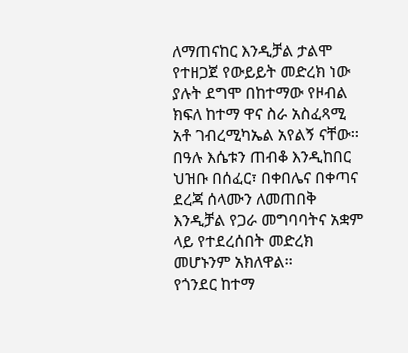ለማጠናከር እንዲቻል ታልሞ የተዘጋጀ የውይይት መድረክ ነው ያሉት ደግሞ በከተማው የዞብል ክፍለ ከተማ ዋና ስራ አስፈጻሚ አቶ ገብረሚካኤል አየልኝ ናቸው፡፡
በዓሉ እሴቱን ጠብቆ እንዲከበር ህዝቡ በሰፈር፣ በቀበሌና በቀጣና ደረጃ ሰላሙን ለመጠበቅ እንዲቻል የጋራ መግባባትና አቋም ላይ የተደረሰበት መድረክ መሆኑንም አክለዋል፡፡
የጎንደር ከተማ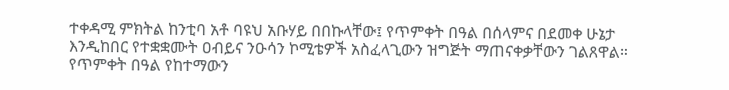ተቀዳሚ ምክትል ከንቲባ አቶ ባዩህ አቡሃይ በበኩላቸው፤ የጥምቀት በዓል በሰላምና በደመቀ ሁኔታ እንዲከበር የተቋቋሙት ዐብይና ንዑሳን ኮሚቴዎች አስፈላጊውን ዝግጅት ማጠናቀቃቸውን ገልጸዋል።
የጥምቀት በዓል የከተማውን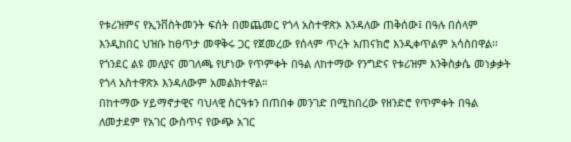የቱሪዝምና የኢንቨስትመንት ፍሰት በመጨመር የጎላ አስተዋጽኦ እንዳለው ጠቅሰው፤ በዓሉ በሰላም እንዲከበር ህዝቡ ከፀጥታ መዋቅሩ ጋር የጀመረው የሰላም ጥረት አጠናክሮ እንዲቀጥልም አሳስበዋል፡፡
የጎንደር ልዩ መለያና መገለጫ የሆነው የጥምቀት በዓል ለከተማው የንግድና የቱሪዝም እንቅስቃሴ መነቃቃት የጎላ አስተዋጽኦ እንዳለውም አመልክተዋል።
በከተማው ሃይማኖታዊና ባህላዊ ስርዓቱን በጠበቀ መንገድ በሚከበረው የዘንድሮ የጥምቀት በዓል ለመታደም የአገር ውስጥና የውጭ አገር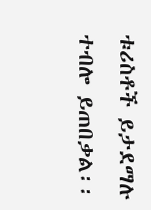ቱሪስቶች ይታደማሉ ተብሎ ይጠበቃል፡፡